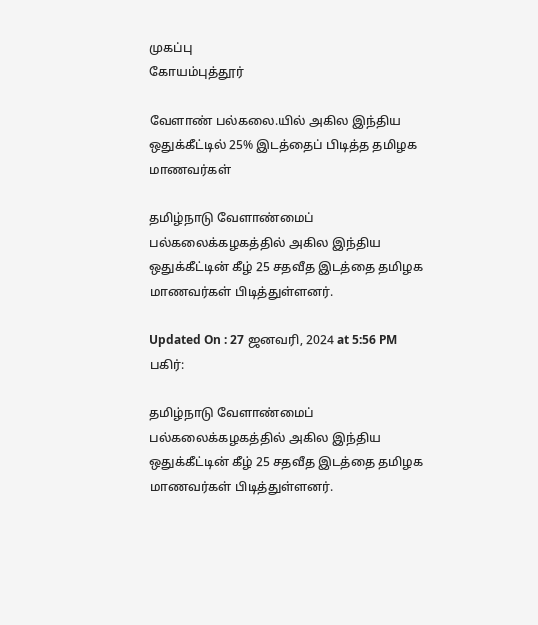முகப்பு
கோயம்புத்தூர்

வேளாண் பல்கலை.யில் அகில இந்திய ஒதுக்கீட்டில் 25% இடத்தைப் பிடித்த தமிழக மாணவர்கள்

தமிழ்நாடு வேளாண்மைப் பல்கலைக்கழகத்தில் அகில இந்திய ஒதுக்கீட்டின் கீழ் 25 சதவீத இடத்தை தமிழக மாணவர்கள் பிடித்துள்ளனர்.

Updated On : 27 ஜனவரி, 2024 at 5:56 PM
பகிர்:

தமிழ்நாடு வேளாண்மைப் பல்கலைக்கழகத்தில் அகில இந்திய ஒதுக்கீட்டின் கீழ் 25 சதவீத இடத்தை தமிழக மாணவர்கள் பிடித்துள்ளனர்.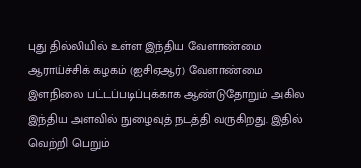புது தில்லியில் உள்ள இந்திய வேளாண்மை ஆராய்ச்சிக் கழகம் (ஐசிஏஆர்) வேளாண்மை இளநிலை பட்டப்படிப்புக்காக ஆண்டுதோறும் அகில இந்திய அளவில் நுழைவுத் நடத்தி வருகிறது. இதில் வெற்றி பெறும்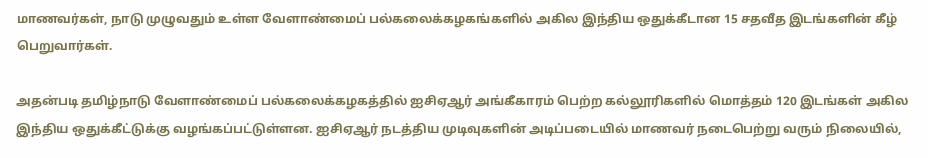மாணவர்கள், நாடு முழுவதும் உள்ள வேளாண்மைப் பல்கலைக்கழகங்களில் அகில இந்திய ஒதுக்கீடான 15 சதவீத இடங்களின் கீழ் பெறுவார்கள்.

அதன்படி தமிழ்நாடு வேளாண்மைப் பல்கலைக்கழகத்தில் ஐசிஏஆர் அங்கீகாரம் பெற்ற கல்லூரிகளில் மொத்தம் 120 இடங்கள் அகில இந்திய ஒதுக்கீட்டுக்கு வழங்கப்பட்டுள்ளன. ஐசிஏஆர் நடத்திய முடிவுகளின் அடிப்படையில் மாணவர் நடைபெற்று வரும் நிலையில்,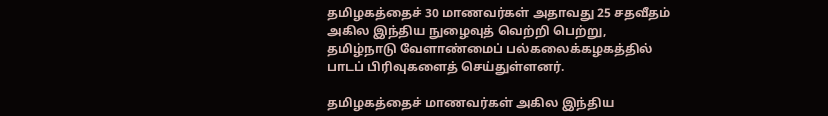தமிழகத்தைச் 30 மாணவர்கள் அதாவது 25 சதவீதம் அகில இந்திய நுழைவுத் வெற்றி பெற்று, தமிழ்நாடு வேளாண்மைப் பல்கலைக்கழகத்தில் பாடப் பிரிவுகளைத் செய்துள்ளனர்.

தமிழகத்தைச் மாணவர்கள் அகில இந்திய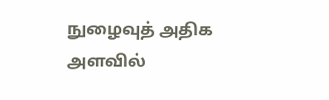நுழைவுத் அதிக அளவில்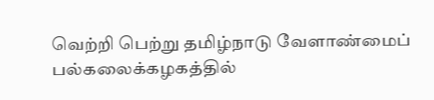வெற்றி பெற்று தமிழ்நாடு வேளாண்மைப் பல்கலைக்கழகத்தில்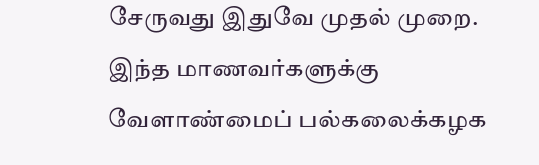சேருவது இதுவே முதல் முறை. இந்த மாணவர்களுக்கு வேளாண்மைப் பல்கலைக்கழக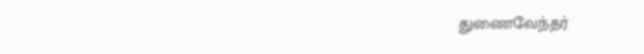துணைவேந்தர்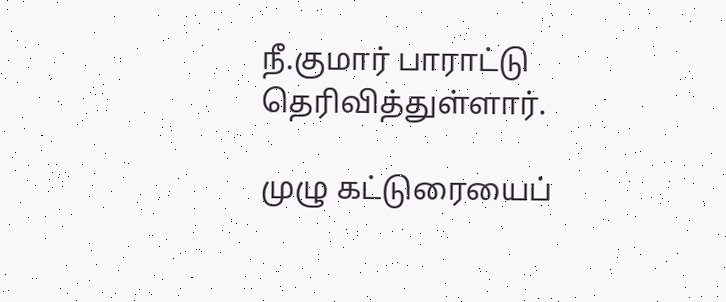நீ.குமார் பாராட்டு தெரிவித்துள்ளார்.

முழு கட்டுரையைப்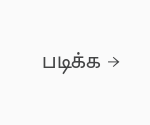படிக்க →